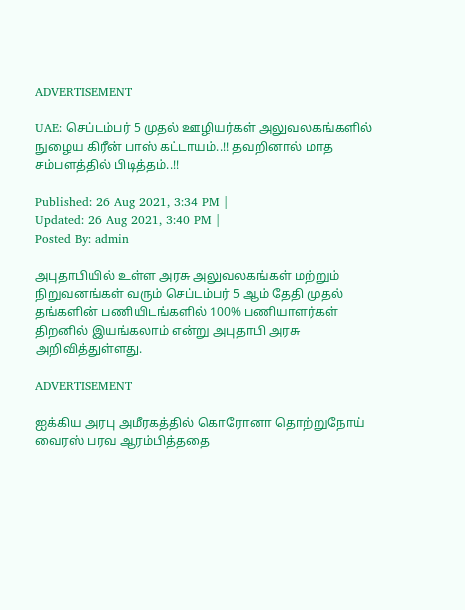ADVERTISEMENT

UAE: செப்டம்பர் 5 முதல் ஊழியர்கள் அலுவலகங்களில் நுழைய கிரீன் பாஸ் கட்டாயம்..!! தவறினால் மாத சம்பளத்தில் பிடித்தம்..!!

Published: 26 Aug 2021, 3:34 PM |
Updated: 26 Aug 2021, 3:40 PM |
Posted By: admin

அபுதாபியில் உள்ள அரசு அலுவலகங்கள் மற்றும் நிறுவனங்கள் வரும் செப்டம்பர் 5 ஆம் தேதி முதல் தங்களின் பணியிடங்களில் 100% பணியாளர்கள் திறனில் இயங்கலாம் என்று அபுதாபி அரசு அறிவித்துள்ளது.

ADVERTISEMENT

ஐக்கிய அரபு அமீரகத்தில் கொரோனா தொற்றுநோய் வைரஸ் பரவ ஆரம்பித்ததை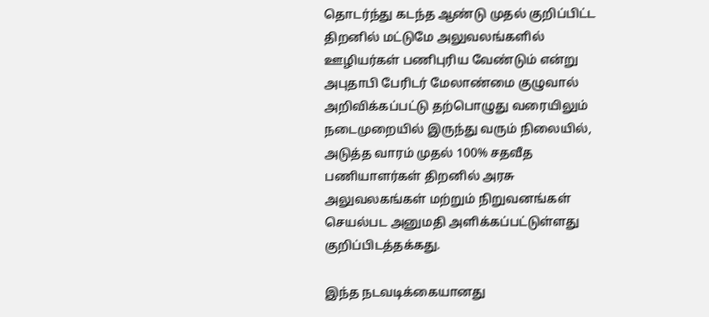தொடர்ந்து கடந்த ஆண்டு முதல் குறிப்பிட்ட திறனில் மட்டுமே அலுவலங்களில் ஊழியர்கள் பணிபுரிய வேண்டும் என்று அபுதாபி பேரிடர் மேலாண்மை குழுவால் அறிவிக்கப்பட்டு தற்பொழுது வரையிலும் நடைமுறையில் இருந்து வரும் நிலையில், அடுத்த வாரம் முதல் 100% சதவீத பணியாளர்கள் திறனில் அரசு அலுவலகங்கள் மற்றும் நிறுவனங்கள் செயல்பட அனுமதி அளிக்கப்பட்டுள்ளது குறிப்பிடத்தக்கது.

இந்த நடவடிக்கையானது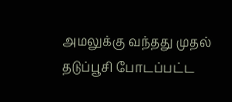அமலுக்கு வந்தது முதல் தடுப்பூசி போடப்பட்ட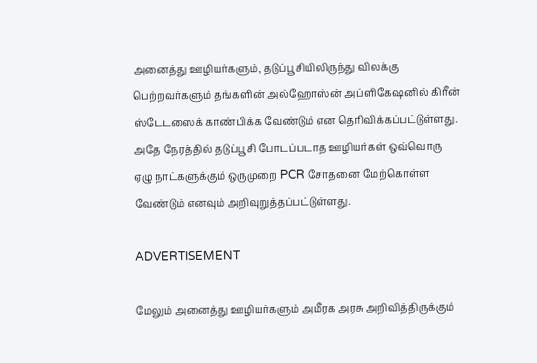அனைத்து ஊழியர்களும், தடுப்பூசியிலிருந்து விலக்கு பெற்றவர்களும் தங்களின் அல்ஹோஸ்ன் அப்ளிகேஷனில் கிரீன் ஸ்டேடஸைக் காண்பிக்க வேண்டும் என தெரிவிக்கப்பட்டுள்ளது. அதே நேரத்தில் தடுப்பூசி போடப்படாத ஊழியர்கள் ஒவ்வொரு ஏழு நாட்களுக்கும் ஒருமுறை PCR சோதனை மேற்கொள்ள வேண்டும் எனவும் அறிவுறுத்தப்பட்டுள்ளது.

ADVERTISEMENT

மேலும் அனைத்து ஊழியர்களும் அமீரக அரசு அறிவித்திருக்கும்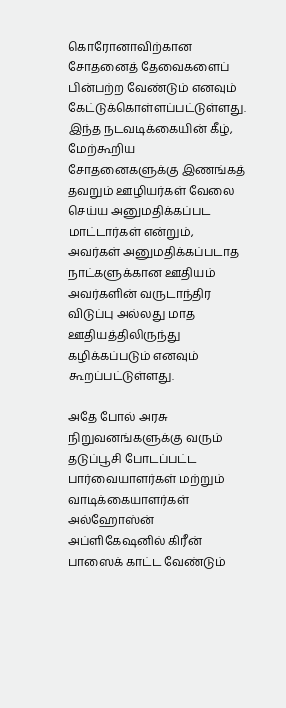கொரோனாவிற்கான சோதனைத் தேவைகளைப் பின்பற்ற வேண்டும் எனவும் கேட்டுக்கொள்ளப்பட்டுள்ளது. இந்த நடவடிக்கையின் கீழ், மேற்கூறிய சோதனைகளுக்கு இணங்கத் தவறும் ஊழியர்கள் வேலை செய்ய அனுமதிக்கப்பட மாட்டார்கள் என்றும், அவர்கள் அனுமதிக்கப்படாத நாட்களுக்கான ஊதியம் அவர்களின் வருடாந்திர விடுப்பு அல்லது மாத ஊதியத்திலிருந்து கழிக்கப்படும் எனவும் கூறப்பட்டுள்ளது.

அதே போல் அரசு நிறுவனங்களுக்கு வரும் தடுப்பூசி போடப்பட்ட பார்வையாளர்கள் மற்றும் வாடிக்கையாளர்கள் அல்ஹோஸ்ன் அப்ளிகேஷனில் கிரீன் பாஸைக் காட்ட வேண்டும்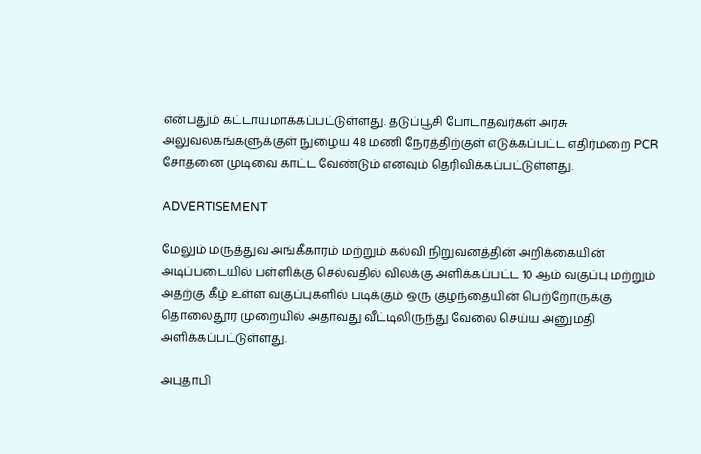என்பதும் கட்டாயமாக்கப்பட்டுள்ளது. தடுப்பூசி போடாதவர்கள் அரசு அலுவலகங்களுக்குள் நுழைய 48 மணி நேரத்திற்குள் எடுக்கப்பட்ட எதிர்மறை PCR சோதனை முடிவை காட்ட வேண்டும் எனவும் தெரிவிக்கப்பட்டுள்ளது.

ADVERTISEMENT

மேலும் மருத்துவ அங்கீகாரம் மற்றும் கல்வி நிறுவனத்தின் அறிக்கையின் அடிப்படையில் பள்ளிக்கு செல்வதில் விலக்கு அளிக்கப்பட்ட 10 ஆம் வகுப்பு மற்றும் அதற்கு கீழ் உள்ள வகுப்புகளில் படிக்கும் ஒரு குழந்தையின் பெற்றோருக்கு தொலைதூர முறையில் அதாவது வீட்டிலிருந்து வேலை செய்ய அனுமதி அளிக்கப்பட்டுள்ளது.

அபுதாபி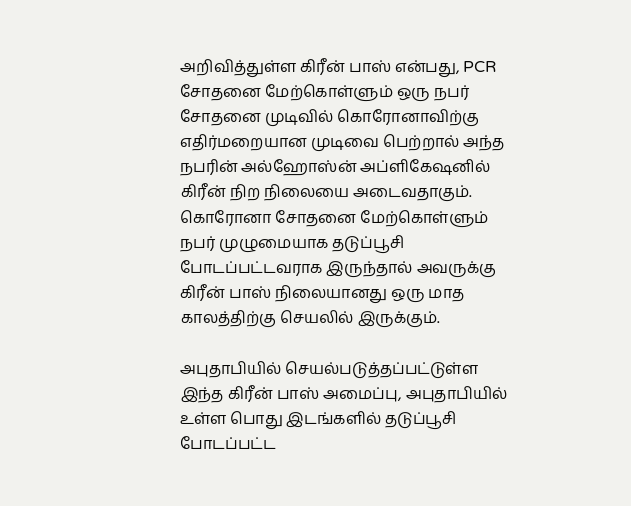அறிவித்துள்ள கிரீன் பாஸ் என்பது, PCR சோதனை மேற்கொள்ளும் ஒரு நபர் சோதனை முடிவில் கொரோனாவிற்கு எதிர்மறையான முடிவை பெற்றால் அந்த நபரின் அல்ஹோஸ்ன் அப்ளிகேஷனில் கிரீன் நிற நிலையை அடைவதாகும். கொரோனா சோதனை மேற்கொள்ளும் நபர் முழுமையாக தடுப்பூசி போடப்பட்டவராக இருந்தால் அவருக்கு கிரீன் பாஸ் நிலையானது ஒரு மாத காலத்திற்கு செயலில் இருக்கும்.

அபுதாபியில் செயல்படுத்தப்பட்டுள்ள இந்த கிரீன் பாஸ் அமைப்பு, அபுதாபியில் உள்ள பொது இடங்களில் தடுப்பூசி போடப்பட்ட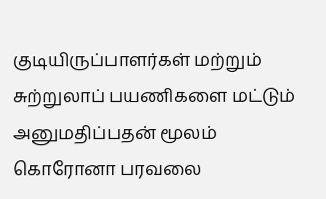குடியிருப்பாளர்கள் மற்றும் சுற்றுலாப் பயணிகளை மட்டும் அனுமதிப்பதன் மூலம் கொரோனா பரவலை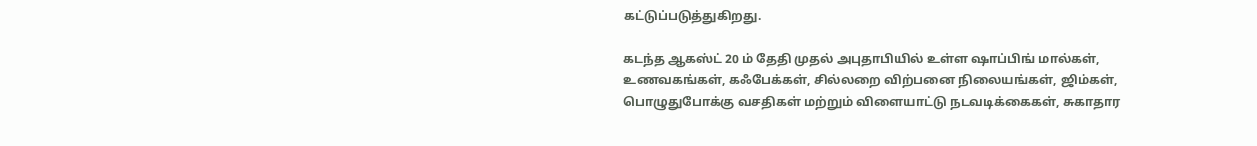கட்டுப்படுத்துகிறது.

கடந்த ஆகஸ்ட் 20 ம் தேதி முதல் அபுதாபியில் உள்ள ஷாப்பிங் மால்கள், உணவகங்கள், கஃபேக்கள், சில்லறை விற்பனை நிலையங்கள், ஜிம்கள், பொழுதுபோக்கு வசதிகள் மற்றும் விளையாட்டு நடவடிக்கைகள், சுகாதார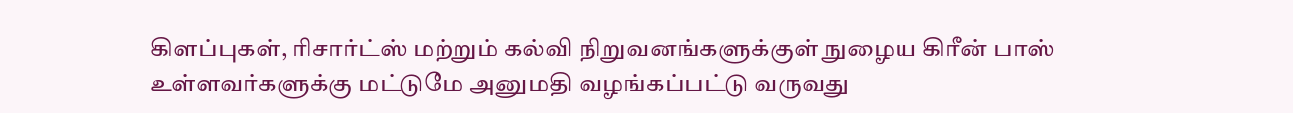கிளப்புகள், ரிசார்ட்ஸ் மற்றும் கல்வி நிறுவனங்களுக்குள் நுழைய கிரீன் பாஸ் உள்ளவர்களுக்கு மட்டுமே அனுமதி வழங்கப்பட்டு வருவது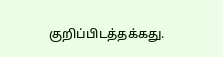குறிப்பிடத்தக்கது.